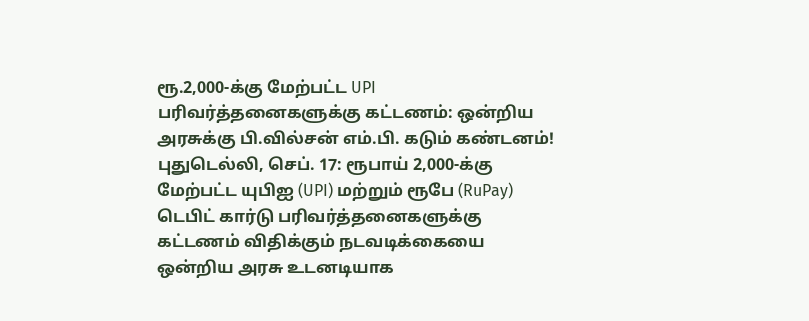ரூ.2,000-க்கு மேற்பட்ட UPI பரிவர்த்தனைகளுக்கு கட்டணம்: ஒன்றிய அரசுக்கு பி.வில்சன் எம்.பி. கடும் கண்டனம்!
புதுடெல்லி, செப். 17: ரூபாய் 2,000-க்கு மேற்பட்ட யுபிஐ (UPI) மற்றும் ரூபே (RuPay) டெபிட் கார்டு பரிவர்த்தனைகளுக்கு கட்டணம் விதிக்கும் நடவடிக்கையை ஒன்றிய அரசு உடனடியாக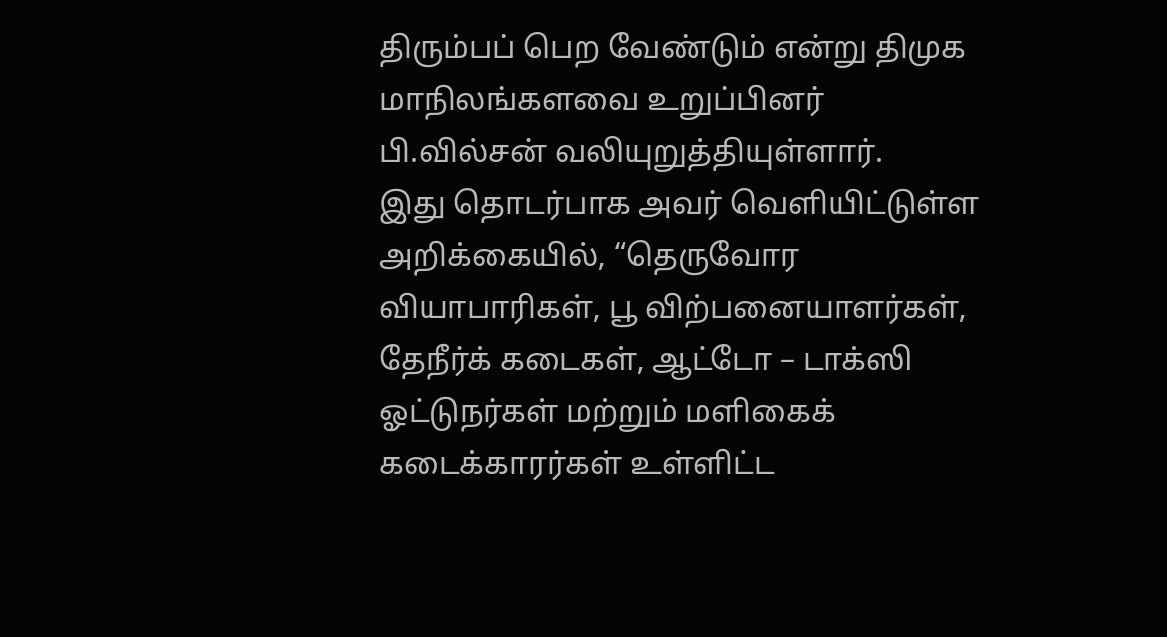திரும்பப் பெற வேண்டும் என்று திமுக மாநிலங்களவை உறுப்பினர் பி.வில்சன் வலியுறுத்தியுள்ளார்.
இது தொடர்பாக அவர் வெளியிட்டுள்ள அறிக்கையில், “தெருவோர வியாபாரிகள், பூ விற்பனையாளர்கள், தேநீர்க் கடைகள், ஆட்டோ – டாக்ஸி ஓட்டுநர்கள் மற்றும் மளிகைக் கடைக்காரர்கள் உள்ளிட்ட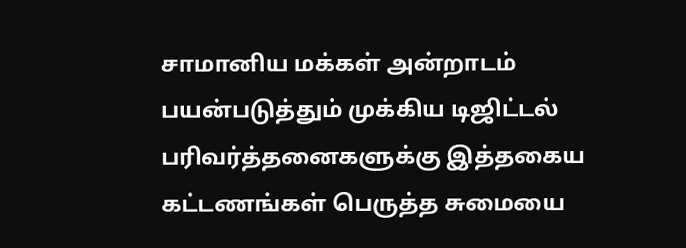சாமானிய மக்கள் அன்றாடம் பயன்படுத்தும் முக்கிய டிஜிட்டல் பரிவர்த்தனைகளுக்கு இத்தகைய கட்டணங்கள் பெருத்த சுமையை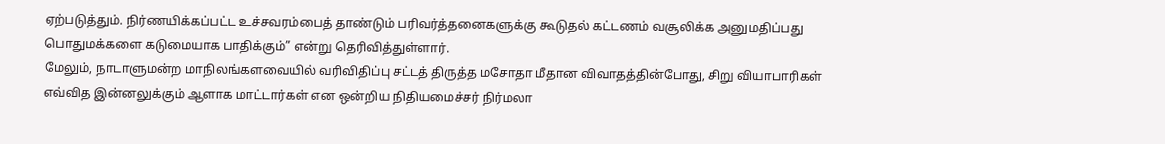ஏற்படுத்தும். நிர்ணயிக்கப்பட்ட உச்சவரம்பைத் தாண்டும் பரிவர்த்தனைகளுக்கு கூடுதல் கட்டணம் வசூலிக்க அனுமதிப்பது பொதுமக்களை கடுமையாக பாதிக்கும்” என்று தெரிவித்துள்ளார்.
மேலும், நாடாளுமன்ற மாநிலங்களவையில் வரிவிதிப்பு சட்டத் திருத்த மசோதா மீதான விவாதத்தின்போது, சிறு வியாபாரிகள் எவ்வித இன்னலுக்கும் ஆளாக மாட்டார்கள் என ஒன்றிய நிதியமைச்சர் நிர்மலா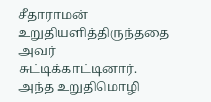சீதாராமன் உறுதியளித்திருந்ததை அவர் சுட்டிக்காட்டினார். அந்த உறுதிமொழி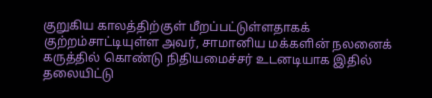குறுகிய காலத்திற்குள் மீறப்பட்டுள்ளதாகக் குற்றம்சாட்டியுள்ள அவர், சாமானிய மக்களின் நலனைக் கருத்தில் கொண்டு நிதியமைச்சர் உடனடியாக இதில் தலையிட்டு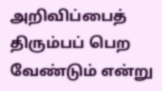அறிவிப்பைத் திரும்பப் பெற வேண்டும் என்று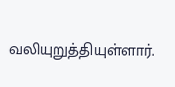வலியுறுத்தியுள்ளார்.